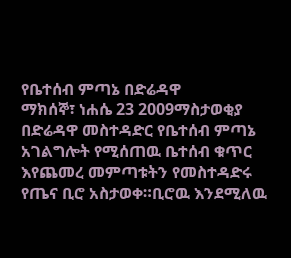የቤተሰብ ምጣኔ በድሬዳዋ
ማክሰኞ፣ ነሐሴ 23 2009ማስታወቂያ
በድሬዳዋ መስተዳድር የቤተሰብ ምጣኔ አገልግሎት የሚሰጠዉ ቤተሰብ ቁጥር እየጨመረ መምጣቱትን የመስተዳድሩ የጤና ቢሮ አስታወቀ።ቢሮዉ እንደሚለዉ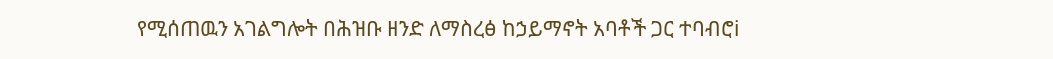የሚሰጠዉን አገልግሎት በሕዝቡ ዘንድ ለማስረፅ ከኃይማኖት አባቶች ጋር ተባብሮi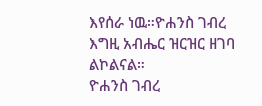እየሰራ ነዉ።ዮሐንስ ገብረ እግዚ አብሔር ዝርዝር ዘገባ ልኮልናል።
ዮሐንስ ገብረ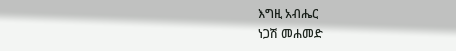እግዚ አብሔር
ነጋሽ መሐመድ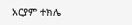አርያም ተክሌ